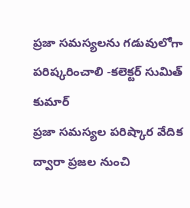ప్రజా సమస్యలను గడువులోగా పరిష్కరించాలి -కలెక్టర్ సుమిత్ కుమార్
ప్రజా సమస్యల పరిష్కార వేదిక ద్వారా ప్రజల నుంచి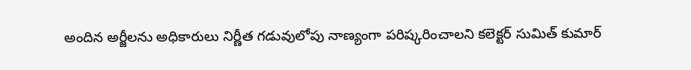అందిన అర్జీలను అధికారులు నిర్ణీత గడువులోపు నాణ్యంగా పరిష్కరించాలని కలెక్టర్ సుమిత్ కుమార్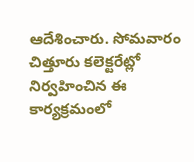ఆదేశించారు. సోమవారం చిత్తూరు కలెక్టరేట్లో నిర్వహించిన ఈ కార్యక్రమంలో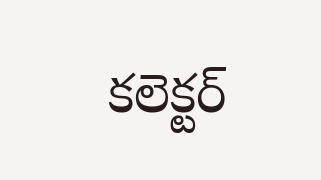కలెక్టర్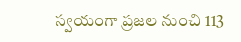స్వయంగా ప్రజల నుంచి 113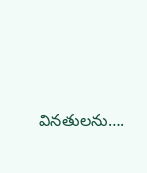వినతులను….